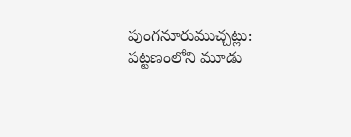పుంగనూరుముచ్చట్లు:
పట్టణంలోని మూడు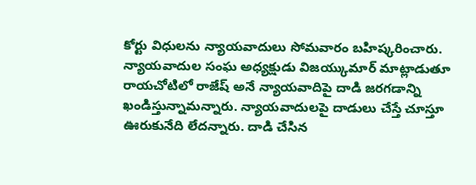కోర్టు విధులను న్యాయవాదులు సోమవారం బహిష్కరించారు. న్యాయవాదుల సంఘ అధ్యక్షుడు విజయ్కుమార్ మాట్లాడుతూ రాయచోటిలో రాజేష్ అనే న్యాయవాదిపై దాడి జరగడాన్ని ఖండిస్తున్నామన్నారు. న్యాయవాదులపై దాడులు చేస్తే చూస్తూ ఊరుకునేది లేదన్నారు. దాడి చేసిన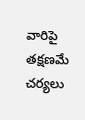వారిపై తక్షణమే చర్యలు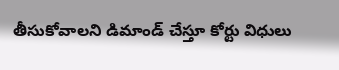తీసుకోవాలని డిమాండ్ చేస్తూ కోర్టు విధులు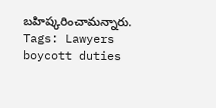బహిష్కరించామన్నారు.
Tags: Lawyers boycott duties